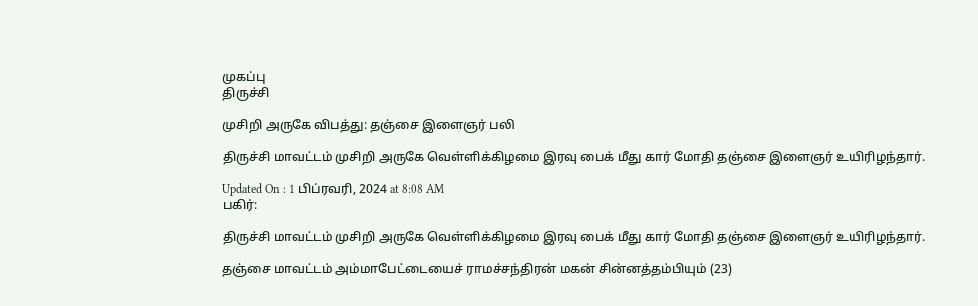முகப்பு
திருச்சி

முசிறி அருகே விபத்து: தஞ்சை இளைஞர் பலி

திருச்சி மாவட்டம் முசிறி அருகே வெள்ளிக்கிழமை இரவு பைக் மீது கார் மோதி தஞ்சை இளைஞர் உயிரிழந்தார்.

Updated On : 1 பிப்ரவரி, 2024 at 8:08 AM
பகிர்:

திருச்சி மாவட்டம் முசிறி அருகே வெள்ளிக்கிழமை இரவு பைக் மீது கார் மோதி தஞ்சை இளைஞர் உயிரிழந்தார்.

தஞ்சை மாவட்டம் அம்மாபேட்டையைச் ராமச்சந்திரன் மகன் சின்னத்தம்பியும் (23)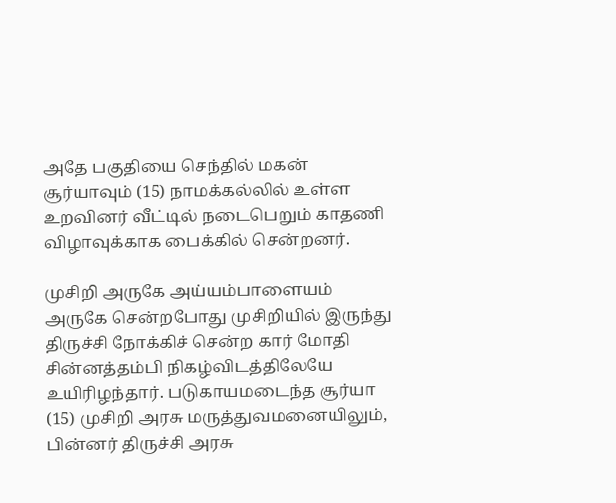அதே பகுதியை செந்தில் மகன் சூர்யாவும் (15) நாமக்கல்லில் உள்ள உறவினர் வீட்டில் நடைபெறும் காதணி விழாவுக்காக பைக்கில் சென்றனர்.

முசிறி அருகே அய்யம்பாளையம் அருகே சென்றபோது முசிறியில் இருந்து திருச்சி நோக்கிச் சென்ற கார் மோதி சின்னத்தம்பி நிகழ்விடத்திலேயே உயிரிழந்தார். படுகாயமடைந்த சூர்யா (15) முசிறி அரசு மருத்துவமனையிலும், பின்னர் திருச்சி அரசு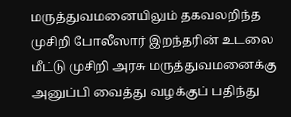மருத்துவமனையிலும் தகவலறிந்த முசிறி போலீஸார் இறந்தரின் உடலை மீட்டு முசிறி அரசு மருத்துவமனைக்கு அனுப்பி வைத்து வழக்குப் பதிந்து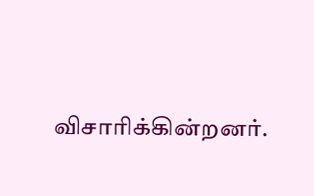விசாரிக்கின்றனர்.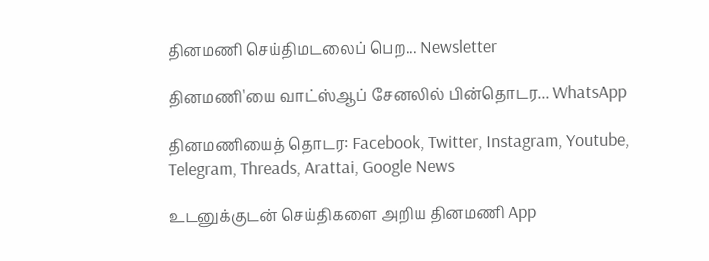தினமணி செய்திமடலைப் பெற... Newsletter

தினமணி'யை வாட்ஸ்ஆப் சேனலில் பின்தொடர... WhatsApp

தினமணியைத் தொடர: Facebook, Twitter, Instagram, Youtube, Telegram, Threads, Arattai, Google News

உடனுக்குடன் செய்திகளை அறிய தினமணி App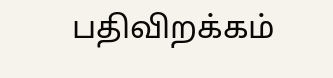பதிவிறக்கம்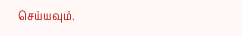செய்யவும்.